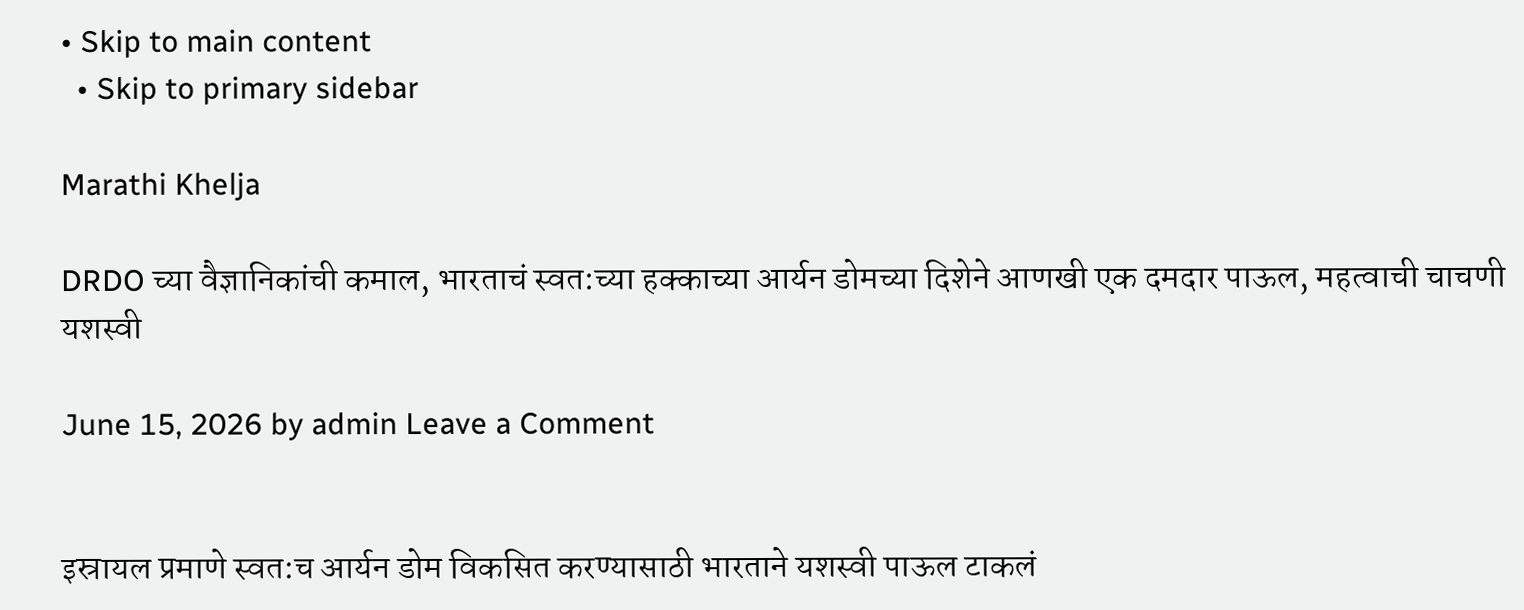• Skip to main content
  • Skip to primary sidebar

Marathi Khelja

DRDO च्या वैज्ञानिकांची कमाल, भारताचं स्वत:च्या हक्काच्या आर्यन डोमच्या दिशेने आणखी एक दमदार पाऊल, महत्वाची चाचणी यशस्वी

June 15, 2026 by admin Leave a Comment


इस्रायल प्रमाणे स्वत:च आर्यन डोम विकसित करण्यासाठी भारताने यशस्वी पाऊल टाकलं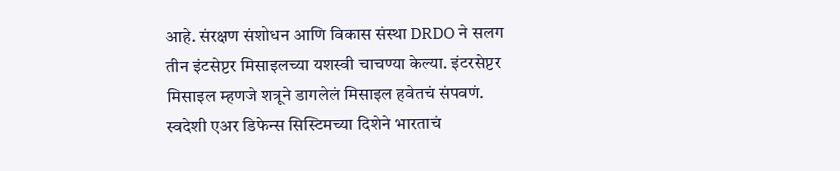आहे. संरक्षण संशोधन आणि विकास संस्था DRDO ने सलग तीन इंटसेप्टर मिसाइलच्या यशस्वी चाचण्या केल्या. इंटरसेप्टर मिसाइल म्हणजे शत्रूने डागलेलं मिसाइल हवेतचं संपवणं. स्वदेशी एअर डिफेन्स सिस्टिमच्या दिशेने भारताचं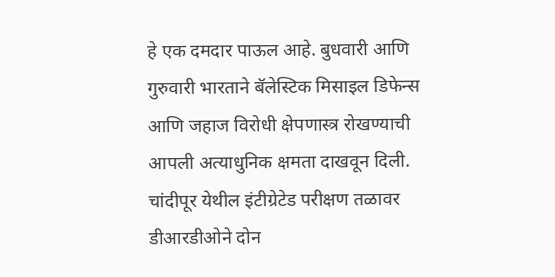हे एक दमदार पाऊल आहे. बुधवारी आणि गुरुवारी भारताने बॅलेस्टिक मिसाइल डिफेन्स आणि जहाज विरोधी क्षेपणास्त्र रोखण्याची आपली अत्याधुनिक क्षमता दाखवून दिली. चांदीपूर येथील इंटीग्रेटेड परीक्षण तळावर डीआरडीओने दोन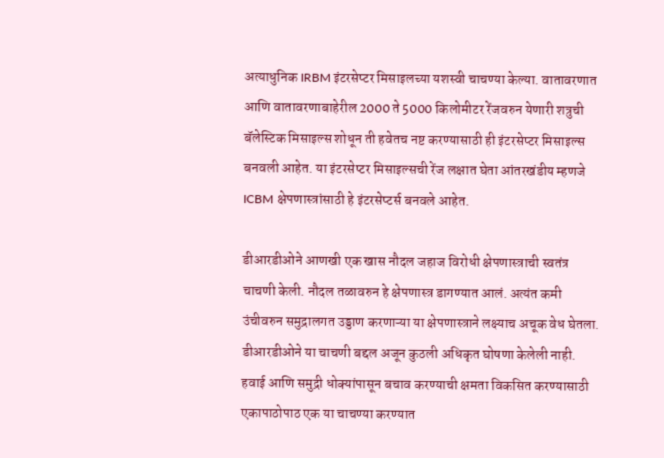अत्याधुनिक IRBM इंटरसेप्टर मिसाइलच्या यशस्वी चाचण्या केल्या. वातावरणात आणि वातावरणाबाहेरील 2000 ते 5000 किलोमीटर रेंजवरुन येणारी शत्रुची बॅलेस्टिक मिसाइल्स शोधून ती हवेतच नष्ट करण्यासाठी ही इंटरसेप्टर मिसाइल्स बनवली आहेत. या इंटरसेप्टर मिसाइल्सची रेंज लक्षात घेता आंतरखंडीय म्हणजे ICBM क्षेपणास्त्रांसाठी हे इंटरसेप्टर्स बनवले आहेत.

डीआरडीओने आणखी एक खास नौदल जहाज विरोधी क्षेपणास्त्राची स्वतंत्र चाचणी केली. नौदल तळावरुन हे क्षेपणास्त्र डागण्यात आलं. अत्यंत कमी उंचीवरुन समुद्रालगत उड्डाण करणाऱ्या या क्षेपणास्त्राने लक्ष्याच अचूक वेध घेतला. डीआरडीओने या चाचणी बद्दल अजून कुठली अधिकृत घोषणा केलेली नाही. हवाई आणि समुद्री धोक्यांपासून बचाव करण्याची क्षमता विकसित करण्यासाठी एकापाठोपाठ एक या चाचण्या करण्यात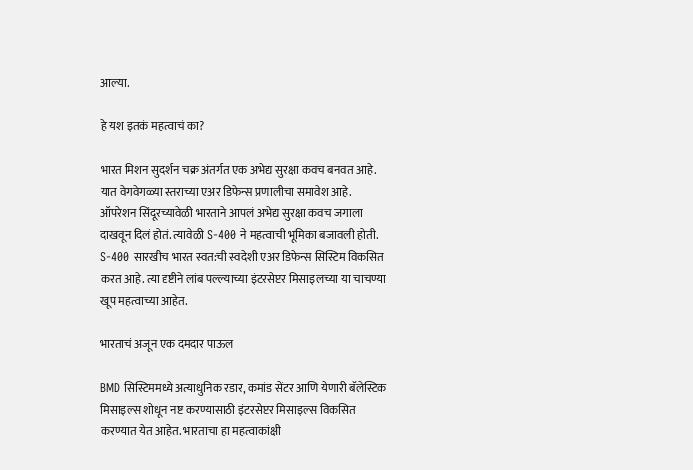आल्या.

हे यश इतकं महत्वाचं का?

भारत मिशन सुदर्शन चक्र अंतर्गत एक अभेद्य सुरक्षा कवच बनवत आहे. यात वेगवेगळ्या स्तराच्या एअर डिफेन्स प्रणालीचा समावेश आहे. ऑपरेशन सिंदूरच्यावेळी भारताने आपलं अभेद्य सुरक्षा कवच जगाला दाखवून दिलं होतं. त्यावेळी S-400 ने महत्वाची भूमिका बजावली होती. S-400 सारखीच भारत स्वत:ची स्वदेशी एअर डिफेन्स सिस्टिम विकसित करत आहे. त्या दृष्टीने लांब पल्ल्याच्या इंटरसेप्टर मिसाइलच्या या चाचण्या खूप महत्वाच्या आहेत.

भारताचं अजून एक दमदार पाऊल

BMD सिस्टिममध्ये अत्याधुनिक रडार, कमांड सेंटर आणि येणारी बॅलेस्टिक मिसाइल्स शोधून नष्ट करण्यासाठी इंटरसेप्टर मिसाइल्स विकसित करण्यात येत आहेत. भारताचा हा महत्वाकांक्षी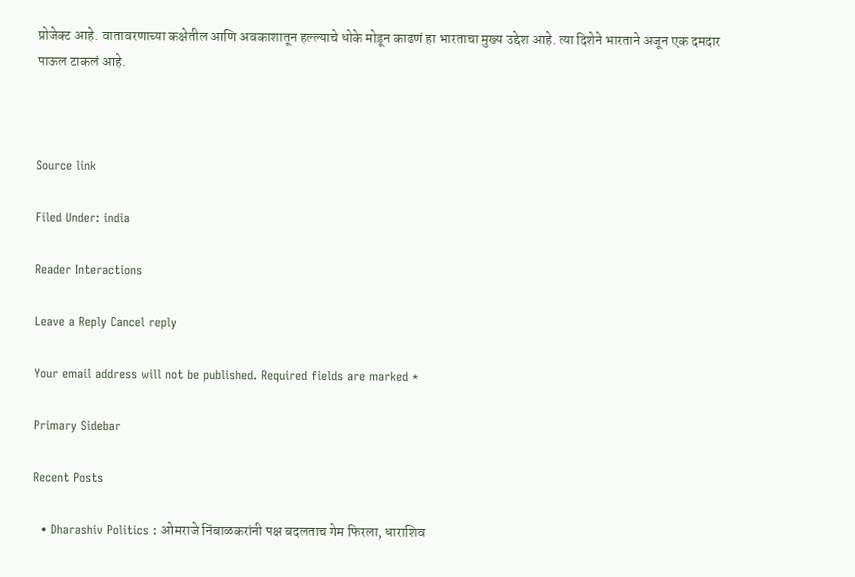प्रोजेक्ट आहे. वातावरणाच्या कक्षेतील आणि अवकाशातून हल्ल्याचे धोके मोडून काढणं हा भारताचा मुख्य उद्देश आहे. त्या दिशेने भारताने अजून एक दमदार पाऊल टाकलं आहे.



Source link

Filed Under: india

Reader Interactions

Leave a Reply Cancel reply

Your email address will not be published. Required fields are marked *

Primary Sidebar

Recent Posts

  • Dharashiv Politics : ओमराजे निंबाळकरांनी पक्ष बदलताच गेम फिरला, धाराशिव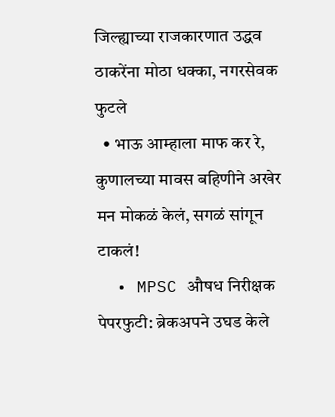जिल्ह्याच्या राजकारणात उद्धव ठाकरेंना मोठा धक्का, नगरसेवक फुटले
  • भाऊ आम्हाला माफ कर रे, कुणालच्या मावस बहिणीने अखेर मन मोकळं केलं, सगळं सांगून टाकलं!
  • MPSC औषध निरीक्षक पेपरफुटी: ब्रेकअपने उघड केले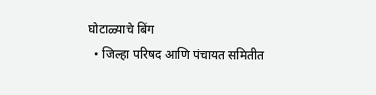घोटाळ्याचे बिंग
  • जिल्हा परिषद आणि पंचायत समितीत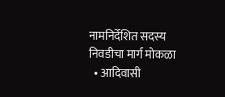नामनिर्देशित सदस्य निवडीचा मार्ग मोकळा
  • आदिवासी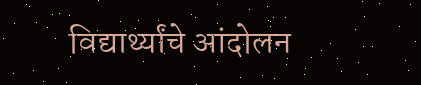विद्यार्थ्यांचे आंदोलन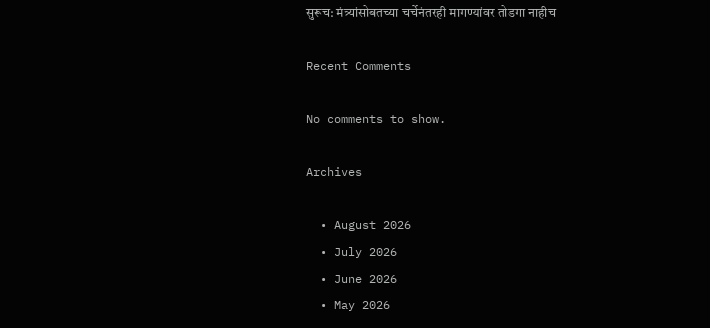सुरूच: मंत्र्यांसोबतच्या चर्चेनंतरही मागण्यांवर तोडगा नाहीच

Recent Comments

No comments to show.

Archives

  • August 2026
  • July 2026
  • June 2026
  • May 2026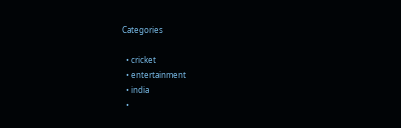Categories

  • cricket
  • entertainment
  • india
  •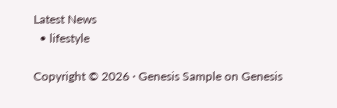Latest News
  • lifestyle

Copyright © 2026 · Genesis Sample on Genesis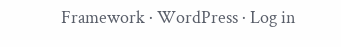Framework · WordPress · Log in